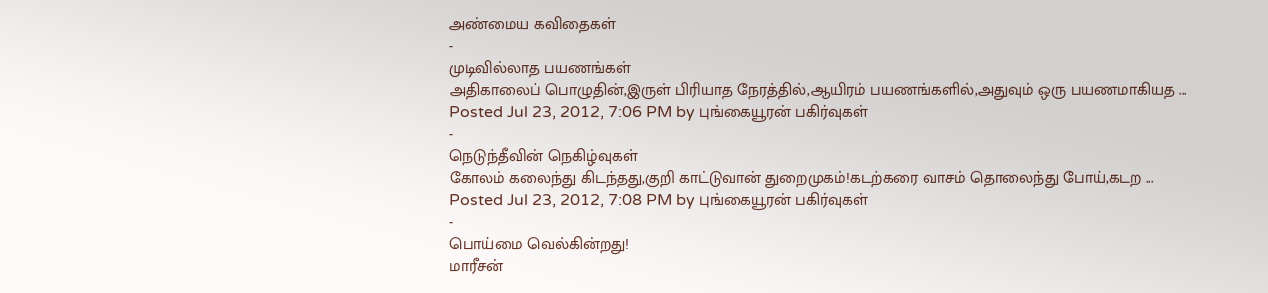அண்மைய கவிதைகள்
-
முடிவில்லாத பயணங்கள்
அதிகாலைப் பொழுதின்,இருள் பிரியாத நேரத்தில்,ஆயிரம் பயணங்களில்,அதுவும் ஒரு பயணமாகியத ...
Posted Jul 23, 2012, 7:06 PM by புங்கையூரன் பகிர்வுகள்
-
நெடுந்தீவின் நெகிழ்வுகள்
கோலம் கலைந்து கிடந்தது,குறி காட்டுவான் துறைமுகம்!கடற்கரை வாசம் தொலைந்து போய்,கடற ...
Posted Jul 23, 2012, 7:08 PM by புங்கையூரன் பகிர்வுகள்
-
பொய்மை வெல்கின்றது!
மாரீசன்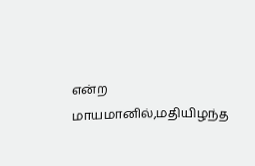என்ற மாயமானில்,மதியிழந்த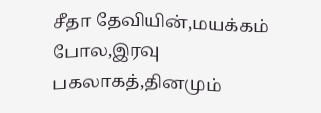சீதா தேவியின்,மயக்கம் போல,இரவு பகலாகத்,தினமும்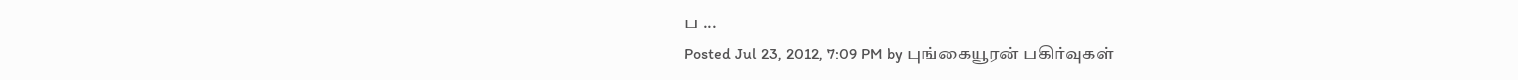ப ...
Posted Jul 23, 2012, 7:09 PM by புங்கையூரன் பகிர்வுகள்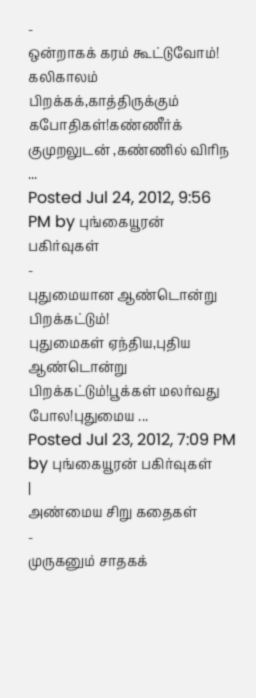-
ஒன்றாகக் கரம் கூட்டுவோம்!
கலிகாலம் பிறக்கக்,காத்திருக்கும் கபோதிகள்!கண்ணீர்க் குமுறலுடன் ,கண்ணில் விரிந ...
Posted Jul 24, 2012, 9:56 PM by புங்கையூரன் பகிர்வுகள்
-
புதுமையான ஆண்டொன்று பிறக்கட்டும்!
புதுமைகள் ஏந்திய,புதிய ஆண்டொன்று பிறக்கட்டும்!பூக்கள் மலர்வது போல!புதுமைய ...
Posted Jul 23, 2012, 7:09 PM by புங்கையூரன் பகிர்வுகள்
|
அண்மைய சிறு கதைகள்
-
முருகனும் சாதகக்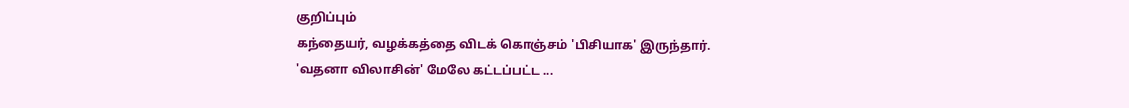குறிப்பும்
கந்தையர், வழக்கத்தை விடக் கொஞ்சம் 'பிசியாக' இருந்தார்.
'வதனா விலாசின்' மேலே கட்டப்பட்ட ...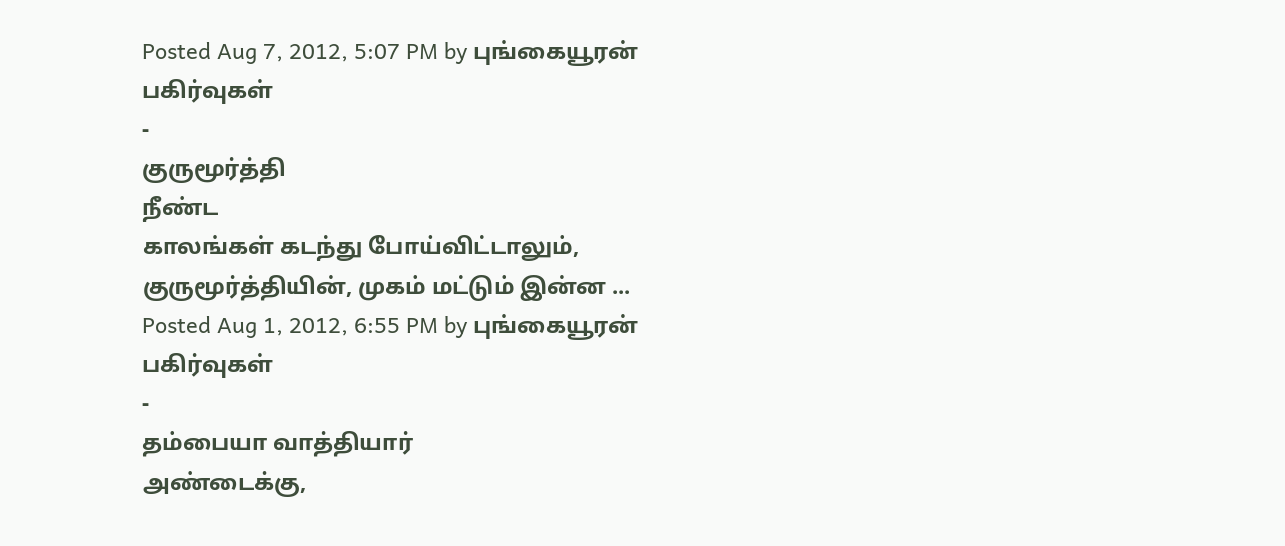Posted Aug 7, 2012, 5:07 PM by புங்கையூரன் பகிர்வுகள்
-
குருமூர்த்தி
நீண்ட
காலங்கள் கடந்து போய்விட்டாலும், குருமூர்த்தியின், முகம் மட்டும் இன்ன ...
Posted Aug 1, 2012, 6:55 PM by புங்கையூரன் பகிர்வுகள்
-
தம்பையா வாத்தியார்
அண்டைக்கு,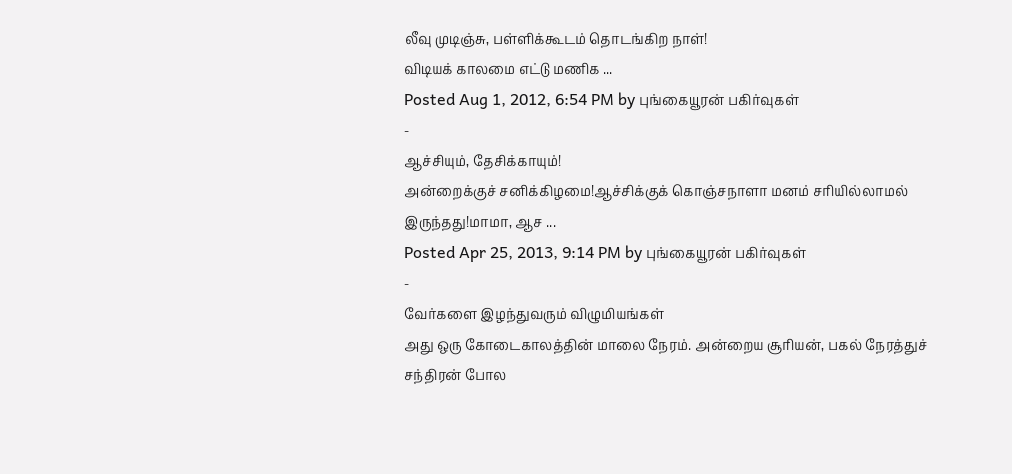லீவு முடிஞ்சு, பள்ளிக்கூடம் தொடங்கிற நாள்!
விடியக் காலமை எட்டு மணிக ...
Posted Aug 1, 2012, 6:54 PM by புங்கையூரன் பகிர்வுகள்
-
ஆச்சியும், தேசிக்காயும்!
அன்றைக்குச் சனிக்கிழமை!ஆச்சிக்குக் கொஞ்சநாளா மனம் சரியில்லாமல் இருந்தது!மாமா, ஆச ...
Posted Apr 25, 2013, 9:14 PM by புங்கையூரன் பகிர்வுகள்
-
வேர்களை இழந்துவரும் விழுமியங்கள்
அது ஒரு கோடைகாலத்தின் மாலை நேரம். அன்றைய சூரியன், பகல் நேரத்துச் சந்திரன் போல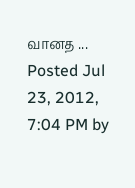வானத ...
Posted Jul 23, 2012, 7:04 PM by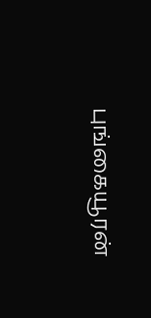புங்கையூரன்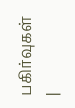பகிர்வுகள்
|